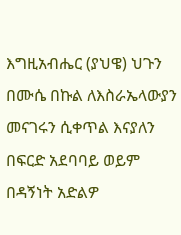እግዚአብሔር (ያህዌ) ህጉን በሙሴ በኩል ለእስራኤላውያን መናገሩን ሲቀጥል እናያለን
በፍርድ አደባባይ ወይም በዳኝነት አድልዎ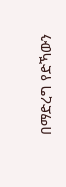በማድረግ የድኻውን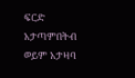ፍርድ አታጣምበትብ ወይም አታዛባ